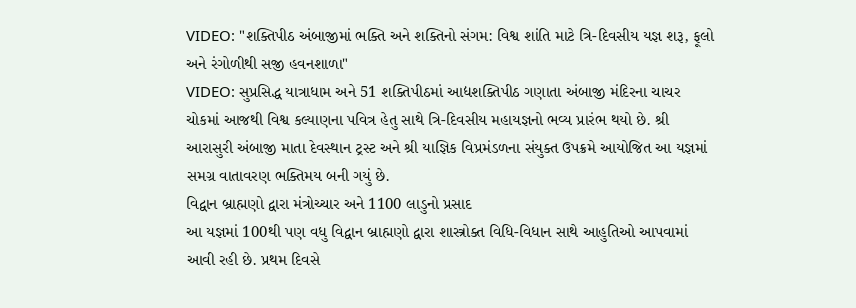VIDEO: "શક્તિપીઠ અંબાજીમાં ભક્તિ અને શક્તિનો સંગમ: વિશ્વ શાંતિ માટે ત્રિ-દિવસીય યજ્ઞ શરૂ, ફૂલો અને રંગોળીથી સજી હવનશાળા"
VIDEO: સુપ્રસિદ્ધ યાત્રાધામ અને 51 શક્તિપીઠમાં આદ્યશક્તિપીઠ ગણાતા અંબાજી મંદિરના ચાચર ચોકમાં આજથી વિશ્વ કલ્યાણના પવિત્ર હેતુ સાથે ત્રિ-દિવસીય મહાયજ્ઞનો ભવ્ય પ્રારંભ થયો છે. શ્રી આરાસુરી અંબાજી માતા દેવસ્થાન ટ્રસ્ટ અને શ્રી યાજ્ઞિક વિપ્રમંડળના સંયુક્ત ઉપક્રમે આયોજિત આ યજ્ઞમાં સમગ્ર વાતાવરણ ભક્તિમય બની ગયું છે.
વિદ્વાન બ્રાહ્મણો દ્વારા મંત્રોચ્ચાર અને 1100 લાડુનો પ્રસાદ
આ યજ્ઞમાં 100થી પણ વધુ વિદ્વાન બ્રાહ્મણો દ્વારા શાસ્ત્રોક્ત વિધિ-વિધાન સાથે આહુતિઓ આપવામાં આવી રહી છે. પ્રથમ દિવસે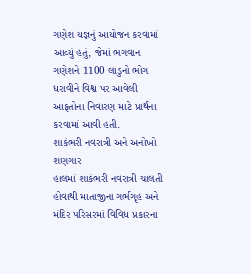ગણેશ યજ્ઞનું આયોજન કરવામાં આવ્યું હતું, જેમાં ભગવાન ગણેશને 1100 લાડુનો ભોગ ધરાવીને વિશ્વ પર આવેલી આફતોના નિવારણ માટે પ્રાર્થના કરવામાં આવી હતી.
શાકંભરી નવરાત્રી અને અનોખો શણગાર
હાલમાં શાકંભરી નવરાત્રી ચાલતી હોવાથી માતાજીના ગર્ભગૃહ અને મંદિર પરિસરમાં વિવિધ પ્રકારના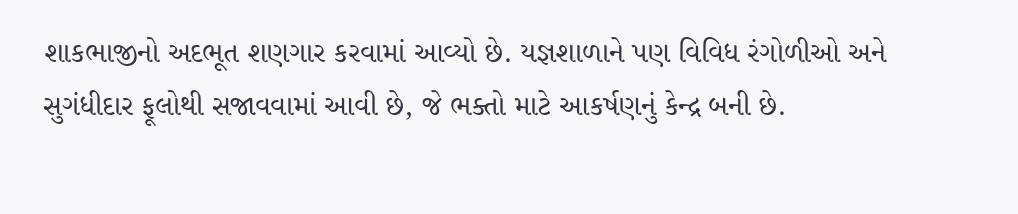શાકભાજીનો અદભૂત શણગાર કરવામાં આવ્યો છે. યજ્ઞશાળાને પણ વિવિધ રંગોળીઓ અને સુગંધીદાર ફૂલોથી સજાવવામાં આવી છે, જે ભક્તો માટે આકર્ષણનું કેન્દ્ર બની છે.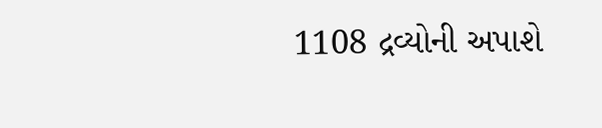1108 દ્રવ્યોની અપાશે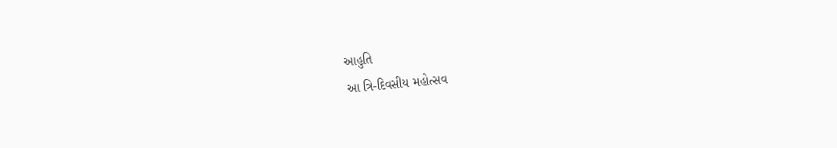આહુતિ
આ ત્રિ-દિવસીય મહોત્સવ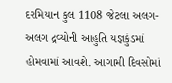દરમિયાન કુલ 1108 જેટલા અલગ-અલગ દ્રવ્યોની આહુતિ યજ્ઞકુંડમાં હોમવામાં આવશે. આગામી દિવસોમાં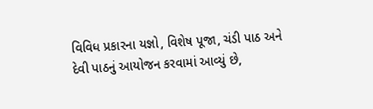વિવિધ પ્રકારના યજ્ઞો, વિશેષ પૂજા, ચંડી પાઠ અને દેવી પાઠનું આયોજન કરવામાં આવ્યું છે,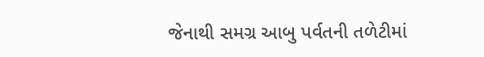જેનાથી સમગ્ર આબુ પર્વતની તળેટીમાં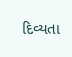દિવ્યતા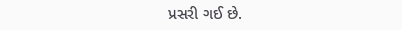પ્રસરી ગઈ છે.